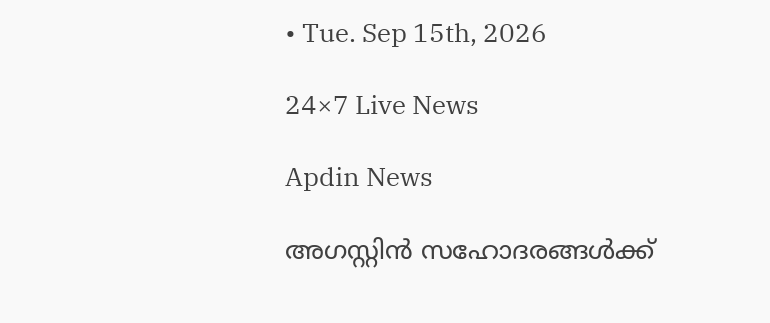• Tue. Sep 15th, 2026

24×7 Live News

Apdin News

അഗസ്റ്റിൻ സഹോദരങ്ങള്‍ക്ക്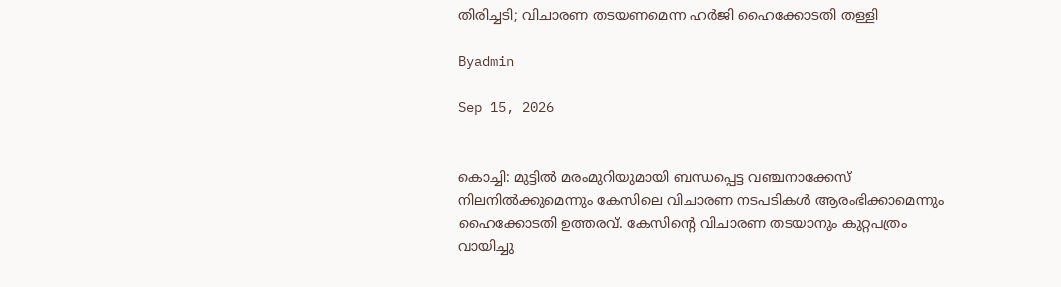തിരിച്ചടി; വിചാരണ തടയണമെന്ന ഹര്‍ജി ഹൈക്കോടതി തള്ളി

Byadmin

Sep 15, 2026


കൊച്ചി: മുട്ടില്‍ മരംമുറിയുമായി ബന്ധപ്പെട്ട വഞ്ചനാക്കേസ് നിലനില്‍ക്കുമെന്നും കേസിലെ വിചാരണ നടപടികള്‍ ആരംഭിക്കാമെന്നും ഹൈക്കോടതി ഉത്തരവ്. കേസിന്റെ വിചാരണ തടയാനും കുറ്റപത്രം വായിച്ചു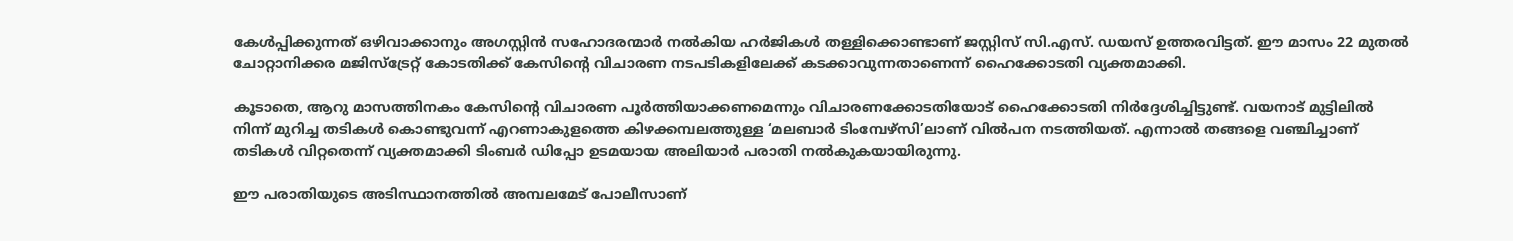കേള്‍പ്പിക്കുന്നത് ഒഴിവാക്കാനും അഗസ്റ്റിൻ സഹോദരന്മാർ നല്‍കിയ ഹർജികള്‍ തള്ളിക്കൊണ്ടാണ് ജസ്റ്റിസ് സി.എസ്. ഡയസ് ഉത്തരവിട്ടത്. ഈ മാസം 22 മുതല്‍ ചോറ്റാനിക്കര മജിസ്ട്രേറ്റ് കോടതിക്ക് കേസിന്റെ വിചാരണ നടപടികളിലേക്ക് കടക്കാവുന്നതാണെന്ന് ഹൈക്കോടതി വ്യക്തമാക്കി.

കൂടാതെ, ആറു മാസത്തിനകം കേസിന്റെ വിചാരണ പൂർത്തിയാക്കണമെന്നും വിചാരണക്കോടതിയോട് ഹൈക്കോടതി നിർദ്ദേശിച്ചിട്ടുണ്ട്. വയനാട് മുട്ടിലില്‍ നിന്ന് മുറിച്ച തടികള്‍ കൊണ്ടുവന്ന് എറണാകുളത്തെ കിഴക്കമ്പലത്തുള്ള ‘മലബാർ ടിംമ്പേഴ്സി’ലാണ് വില്‍പന നടത്തിയത്. എന്നാല്‍ തങ്ങളെ വഞ്ചിച്ചാണ് തടികള്‍ വിറ്റതെന്ന് വ്യക്തമാക്കി ടിംബർ ഡിപ്പോ ഉടമയായ അലിയാർ പരാതി നല്‍കുകയായിരുന്നു.

ഈ പരാതിയുടെ അടിസ്ഥാനത്തില്‍ അമ്പലമേട് പോലീസാണ്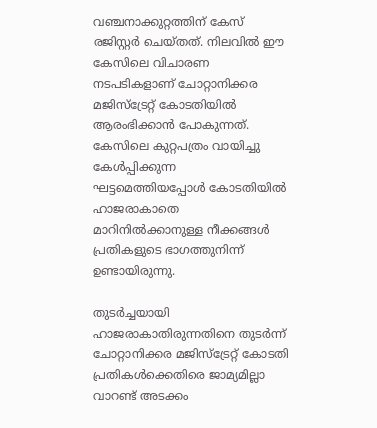വഞ്ചനാക്കുറ്റത്തിന് കേസ് രജിസ്റ്റർ ചെയ്തത്. നിലവില്‍ ഈ കേസിലെ വിചാരണ നടപടികളാണ് ചോറ്റാനിക്കര മജിസ്ട്രേറ്റ് കോടതിയില്‍ ആരംഭിക്കാൻ പോകുന്നത്. കേസിലെ കുറ്റപത്രം വായിച്ചു കേള്‍പ്പിക്കുന്ന ഘട്ടമെത്തിയപ്പോള്‍ കോടതിയില്‍ ഹാജരാകാതെ മാറിനില്‍ക്കാനുള്ള നീക്കങ്ങള്‍ പ്രതികളുടെ ഭാഗത്തുനിന്ന് ഉണ്ടായിരുന്നു.

തുടർച്ചയായി ഹാജരാകാതിരുന്നതിനെ തുടർന്ന് ചോറ്റാനിക്കര മജിസ്ട്രേറ്റ് കോടതി പ്രതികള്‍ക്കെതിരെ ജാമ്യമില്ലാ വാറണ്ട് അടക്കം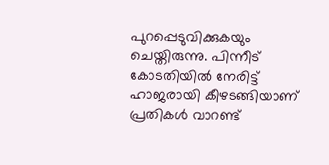പുറപ്പെടുവിക്കുകയും ചെയ്തിരുന്നു. പിന്നീട് കോടതിയില്‍ നേരിട്ട് ഹാജരായി കീഴടങ്ങിയാണ് പ്രതികള്‍ വാറണ്ട്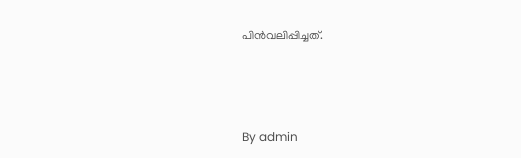പിൻവലിപ്പിച്ചത്.



By admin